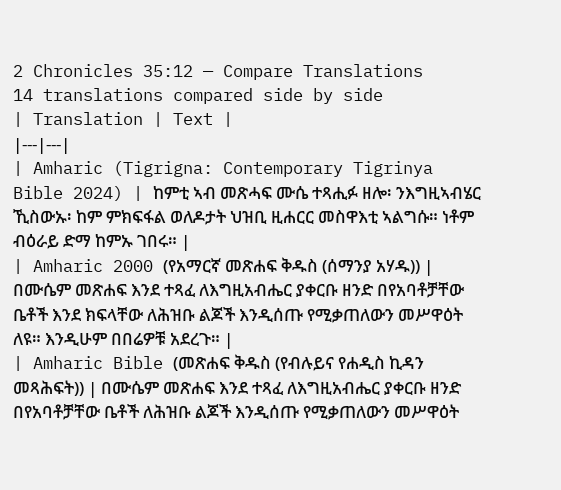2 Chronicles 35:12 — Compare Translations
14 translations compared side by side
| Translation | Text |
|---|---|
| Amharic (Tigrigna: Contemporary Tigrinya Bible 2024) | ከምቲ ኣብ መጽሓፍ ሙሴ ተጻሒፉ ዘሎ፡ ንእግዚኣብሄር ኺስውኡ፡ ከም ምክፍፋል ወለዶታት ህዝቢ ዚሐርር መስዋእቲ ኣልግሱ። ነቶም ብዕራይ ድማ ከምኡ ገበሩ። |
| Amharic 2000 (የአማርኛ መጽሐፍ ቅዱስ (ሰማንያ አሃዱ)) | በሙሴም መጽሐፍ እንደ ተጻፈ ለእግዚአብሔር ያቀርቡ ዘንድ በየአባቶቻቸው ቤቶች እንደ ክፍላቸው ለሕዝቡ ልጆች እንዲሰጡ የሚቃጠለውን መሥዋዕት ለዩ። እንዲሁም በበሬዎቹ አደረጉ። |
| Amharic Bible (መጽሐፍ ቅዱስ (የብሉይና የሐዲስ ኪዳን መጻሕፍት)) | በሙሴም መጽሐፍ እንደ ተጻፈ ለእግዚአብሔር ያቀርቡ ዘንድ በየአባቶቻቸው ቤቶች ለሕዝቡ ልጆች እንዲሰጡ የሚቃጠለውን መሥዋዕት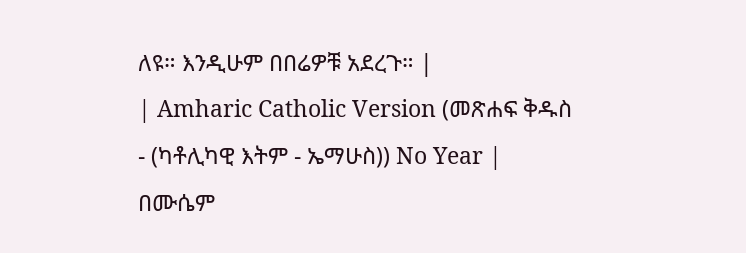ለዩ። እንዲሁም በበሬዎቹ አደረጉ። |
| Amharic Catholic Version (መጽሐፍ ቅዱስ - (ካቶሊካዊ እትም - ኤማሁስ)) No Year | በሙሴም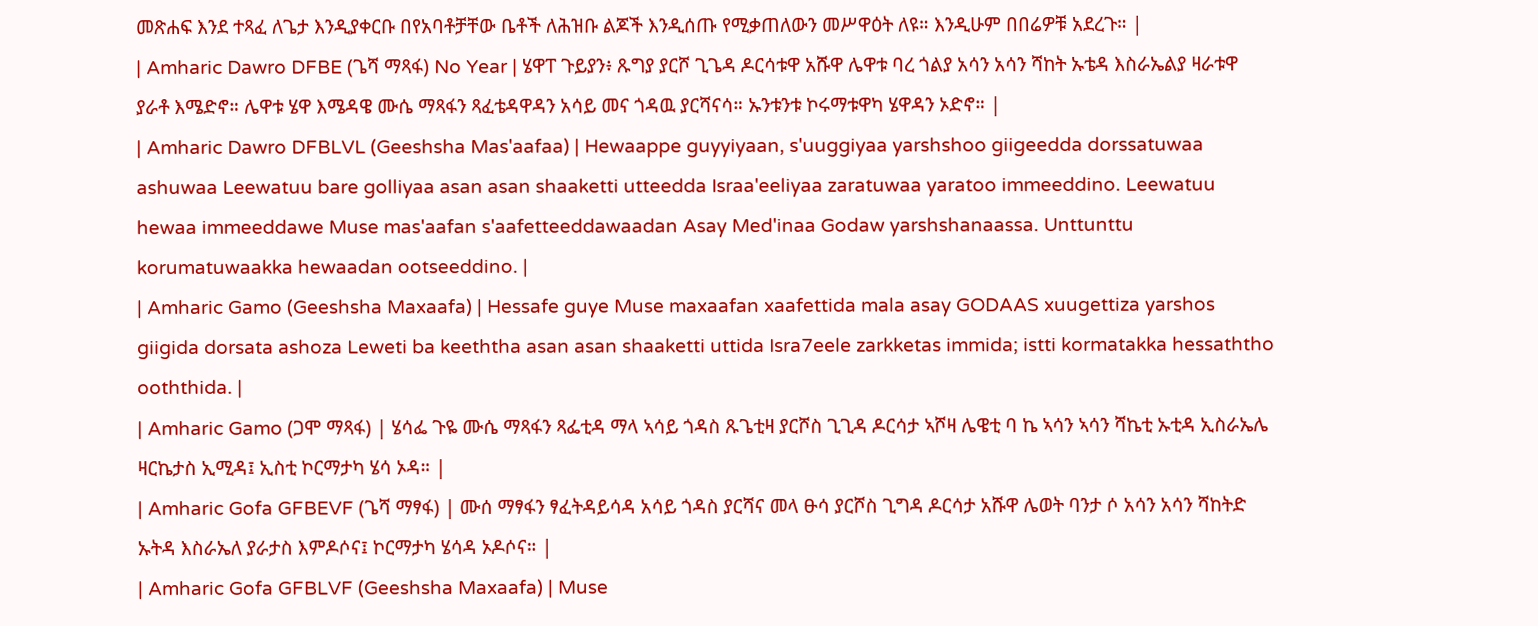መጽሐፍ እንደ ተጻፈ ለጌታ እንዲያቀርቡ በየአባቶቻቸው ቤቶች ለሕዝቡ ልጆች እንዲሰጡ የሚቃጠለውን መሥዋዕት ለዩ። እንዲሁም በበሬዎቹ አደረጉ። |
| Amharic Dawro DFBE (ጌሻ ማጻፋ) No Year | ሄዋፐ ጉይያን፥ ጹግያ ያርሾ ጊጌዳ ዶርሳቱዋ አሹዋ ሌዋቱ ባረ ጎልያ አሳን አሳን ሻከት ኡቴዳ እስራኤልያ ዛራቱዋ ያራቶ እሜድኖ። ሌዋቱ ሄዋ እሜዳዌ ሙሴ ማጻፋን ጻፈቴዳዋዳን አሳይ መና ጎዳዉ ያርሻናሳ። ኡንቱንቱ ኮሩማቱዋካ ሄዋዳን ኦድኖ። |
| Amharic Dawro DFBLVL (Geeshsha Mas'aafaa) | Hewaappe guyyiyaan, s'uuggiyaa yarshshoo giigeedda dorssatuwaa ashuwaa Leewatuu bare golliyaa asan asan shaaketti utteedda Israa'eeliyaa zaratuwaa yaratoo immeeddino. Leewatuu hewaa immeeddawe Muse mas'aafan s'aafetteeddawaadan Asay Med'inaa Godaw yarshshanaassa. Unttunttu korumatuwaakka hewaadan ootseeddino. |
| Amharic Gamo (Geeshsha Maxaafa) | Hessafe guye Muse maxaafan xaafettida mala asay GODAAS xuugettiza yarshos giigida dorsata ashoza Leweti ba keeththa asan asan shaaketti uttida Isra7eele zarkketas immida; istti kormatakka hessaththo ooththida. |
| Amharic Gamo (ጋሞ ማጻፋ) | ሄሳፌ ጉዬ ሙሴ ማጻፋን ጻፌቲዳ ማላ ኣሳይ ጎዳስ ጹጌቲዛ ያርሾስ ጊጊዳ ዶርሳታ ኣሾዛ ሌዌቲ ባ ኬ ኣሳን ኣሳን ሻኬቲ ኡቲዳ ኢስራኤሌ ዛርኬታስ ኢሚዳ፤ ኢስቲ ኮርማታካ ሄሳ ኦዳ። |
| Amharic Gofa GFBEVF (ጌሻ ማፃፋ) | ሙሰ ማፃፋን ፃፈትዳይሳዳ አሳይ ጎዳስ ያርሻና መላ ፁሳ ያርሾስ ጊግዳ ዶርሳታ አሹዋ ሌወት ባንታ ሶ አሳን አሳን ሻከትድ ኡትዳ እስራኤለ ያራታስ እምዶሶና፤ ኮርማታካ ሄሳዳ ኦዶሶና። |
| Amharic Gofa GFBLVF (Geeshsha Maxaafa) | Muse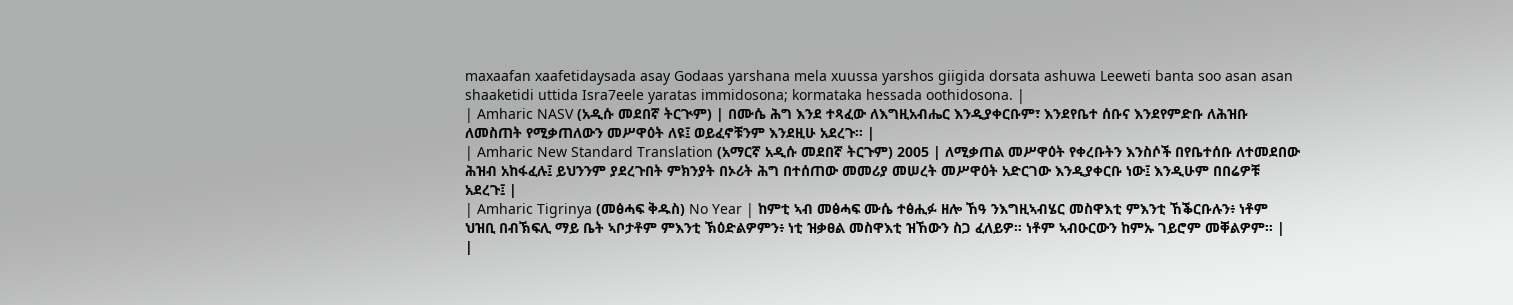maxaafan xaafetidaysada asay Godaas yarshana mela xuussa yarshos giigida dorsata ashuwa Leeweti banta soo asan asan shaaketidi uttida Isra7eele yaratas immidosona; kormataka hessada oothidosona. |
| Amharic NASV (አዲሱ መደበኛ ትርጒም) | በሙሴ ሕግ እንደ ተጻፈው ለእግዚአብሔር እንዲያቀርቡም፣ እንደየቤተ ሰቡና እንደየምድቡ ለሕዝቡ ለመስጠት የሚቃጠለውን መሥዋዕት ለዩ፤ ወይፈኖቹንም እንደዚሁ አደረጉ። |
| Amharic New Standard Translation (አማርኛ አዲሱ መደበኛ ትርጉም) 2005 | ለሚቃጠል መሥዋዕት የቀረቡትን እንስሶች በየቤተሰቡ ለተመደበው ሕዝብ አከፋፈሉ፤ ይህንንም ያደረጉበት ምክንያት በኦሪት ሕግ በተሰጠው መመሪያ መሠረት መሥዋዕት አድርገው እንዲያቀርቡ ነው፤ እንዲሁም በበሬዎቹ አደረጉ፤ |
| Amharic Tigrinya (መፅሓፍ ቅዱስ) No Year | ከምቲ ኣብ መፅሓፍ ሙሴ ተፅሒፉ ዘሎ ኸዓ ንእግዚኣብሄር መስዋእቲ ምእንቲ ኸቕርቡሉን፥ ነቶም ህዝቢ በብኽፍሊ ማይ ቤት ኣቦታቶም ምእንቲ ኽዕድልዎምን፥ ነቲ ዝቃፀል መስዋእቲ ዝኸውን ስጋ ፈለይዎ። ነቶም ኣብዑርውን ከምኡ ገይሮም መቐልዎም። |
|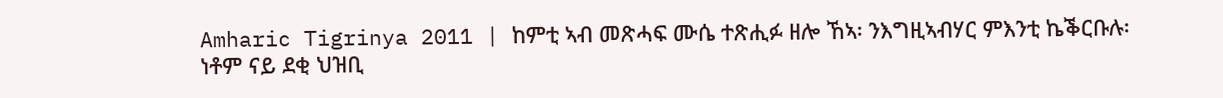Amharic Tigrinya 2011 | ከምቲ ኣብ መጽሓፍ ሙሴ ተጽሒፉ ዘሎ ኸኣ፡ ንእግዚኣብሃር ምእንቲ ኬቕርቡሉ፡ ነቶም ናይ ደቂ ህዝቢ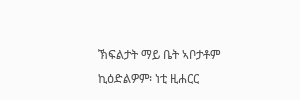ኽፍልታት ማይ ቤት ኣቦታቶም ኪዕድልዎም፡ ነቲ ዚሐርር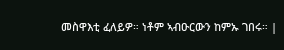መስዋእቲ ፈለይዎ። ነቶም ኣብዑርውን ከምኡ ገበሩ። |